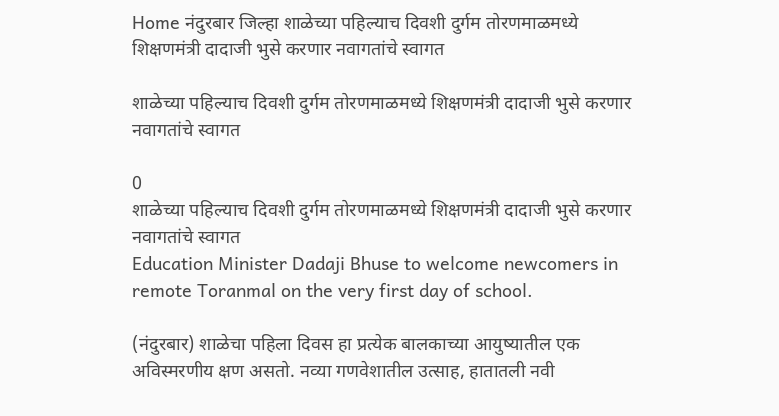Home नंदुरबार जिल्हा शाळेच्या पहिल्याच दिवशी दुर्गम तोरणमाळमध्ये शिक्षणमंत्री दादाजी भुसे करणार नवागतांचे स्वागत

शाळेच्या पहिल्याच दिवशी दुर्गम तोरणमाळमध्ये शिक्षणमंत्री दादाजी भुसे करणार नवागतांचे स्वागत

0
शाळेच्या पहिल्याच दिवशी दुर्गम तोरणमाळमध्ये शिक्षणमंत्री दादाजी भुसे करणार नवागतांचे स्वागत
Education Minister Dadaji Bhuse to welcome newcomers in remote Toranmal on the very first day of school.

(नंदुरबार) शाळेचा पहिला दिवस हा प्रत्येक बालकाच्या आयुष्यातील एक अविस्मरणीय क्षण असतो. नव्या गणवेशातील उत्साह, हातातली नवी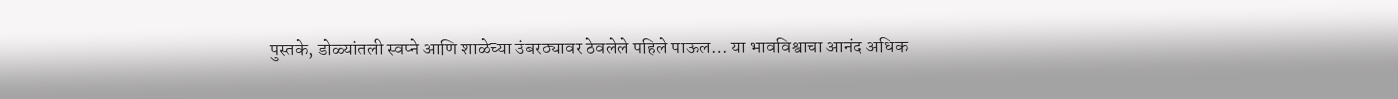पुस्तके, डोळ्यांतली स्वप्ने आणि शाळेच्या उंबरठ्यावर ठेवलेले पहिले पाऊल… या भावविश्वाचा आनंद अधिक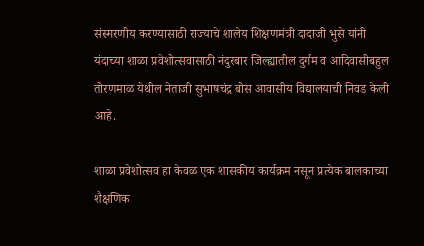संस्मरणीय करण्यासाठी राज्याचे शालेय शिक्षणमंत्री दादाजी भुसे यांनी यंदाच्या शाळा प्रवेशोत्सवासाठी नंदुरबार जिल्ह्यातील दुर्गम व आदिवासीबहुल तोरणमाळ येथील नेताजी सुभाषचंद्र बोस आवासीय विद्यालयाची निवड केली आहे.

शाळा प्रवेशोत्सव हा केवळ एक शासकीय कार्यक्रम नसून प्रत्येक बालकाच्या शैक्षणिक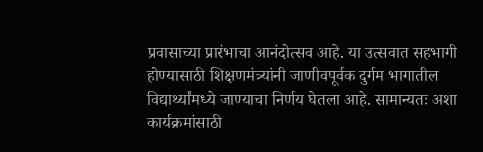प्रवासाच्या प्रारंभाचा आनंदोत्सव आहे. या उत्सवात सहभागी होण्यासाठी शिक्षणमंत्र्यांनी जाणीवपूर्वक दुर्गम भागातील विद्यार्थ्यांमध्ये जाण्याचा निर्णय घेतला आहे. सामान्यतः अशा कार्यक्रमांसाठी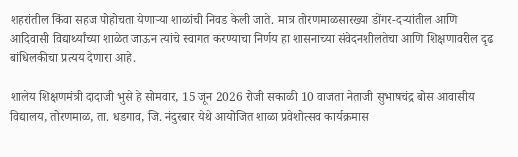शहरांतील किंवा सहज पोहोचता येणाऱ्या शाळांची निवड केली जाते. मात्र तोरणमाळसारख्या डोंगर-दऱ्यांतील आणि आदिवासी विद्यार्थ्यांच्या शाळेत जाऊन त्यांचे स्वागत करण्याचा निर्णय हा शासनाच्या संवेदनशीलतेचा आणि शिक्षणावरील दृढ बांधिलकीचा प्रत्यय देणारा आहे.

शालेय शिक्षणमंत्री दादाजी भुसे हे सोमवार, 15 जून 2026 रोजी सकाळी 10 वाजता नेताजी सुभाषचंद्र बोस आवासीय विद्यालय, तोरणमाळ, ता. धडगाव, जि. नंदुरबार येथे आयोजित शाळा प्रवेशोत्सव कार्यक्रमास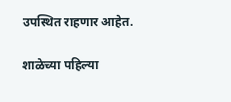उपस्थित राहणार आहेत.

शाळेच्या पहिल्या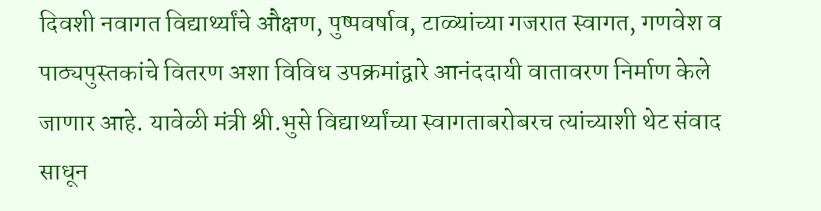दिवशी नवागत विद्यार्थ्यांचे औक्षण, पुष्पवर्षाव, टाळ्यांच्या गजरात स्वागत, गणवेश व पाठ्यपुस्तकांचे वितरण अशा विविध उपक्रमांद्वारे आनंददायी वातावरण निर्माण केले जाणार आहे. यावेळी मंत्री श्री.भुसे विद्यार्थ्यांच्या स्वागताबरोबरच त्यांच्याशी थेट संवाद साधून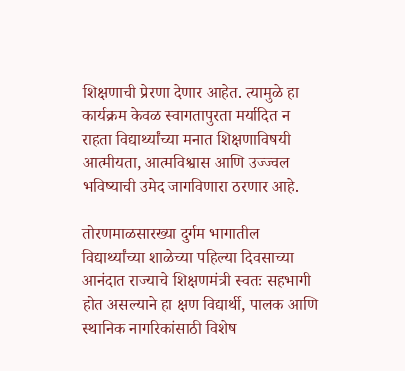शिक्षणाची प्रेरणा देणार आहेत. त्यामुळे हा कार्यक्रम केवळ स्वागतापुरता मर्यादित न राहता विद्यार्थ्यांच्या मनात शिक्षणाविषयी आत्मीयता, आत्मविश्वास आणि उज्ज्वल भविष्याची उमेद जागविणारा ठरणार आहे.

तोरणमाळसारख्या दुर्गम भागातील विद्यार्थ्यांच्या शाळेच्या पहिल्या दिवसाच्या आनंदात राज्याचे शिक्षणमंत्री स्वतः सहभागी होत असल्याने हा क्षण विद्यार्थी, पालक आणि स्थानिक नागरिकांसाठी विशेष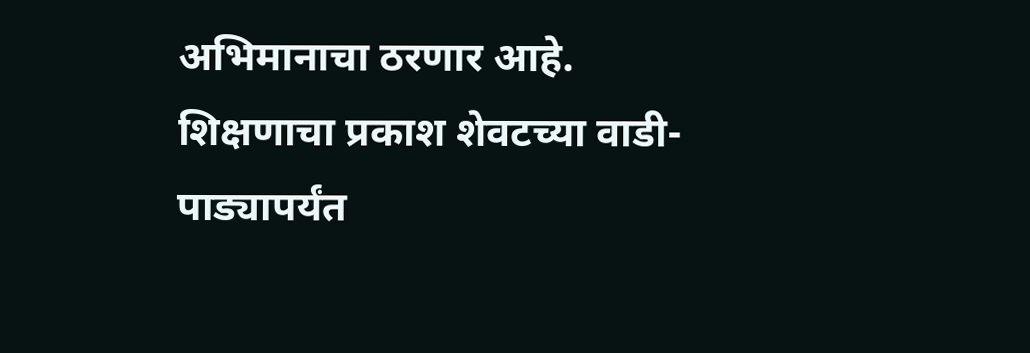अभिमानाचा ठरणार आहे. शिक्षणाचा प्रकाश शेवटच्या वाडी-पाड्यापर्यंत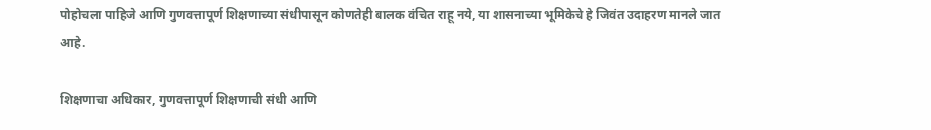पोहोचला पाहिजे आणि गुणवत्तापूर्ण शिक्षणाच्या संधीपासून कोणतेही बालक वंचित राहू नये, या शासनाच्या भूमिकेचे हे जिवंत उदाहरण मानले जात आहे.

शिक्षणाचा अधिकार, गुणवत्तापूर्ण शिक्षणाची संधी आणि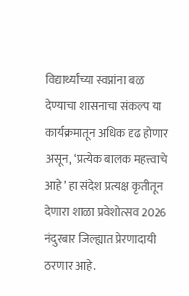विद्यार्थ्यांच्या स्वप्नांना बळ देण्याचा शासनाचा संकल्प या कार्यक्रमातून अधिक दृढ होणार असून, ‘प्रत्येक बालक महत्त्वाचे आहे’ हा संदेश प्रत्यक्ष कृतीतून देणारा शाळा प्रवेशोत्सव 2026 नंदुरबार जिल्ह्यात प्रेरणादायी ठरणार आहे.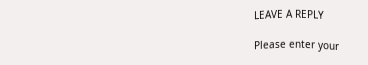LEAVE A REPLY

Please enter your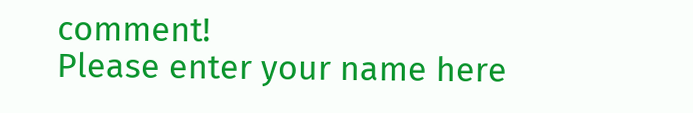comment!
Please enter your name here